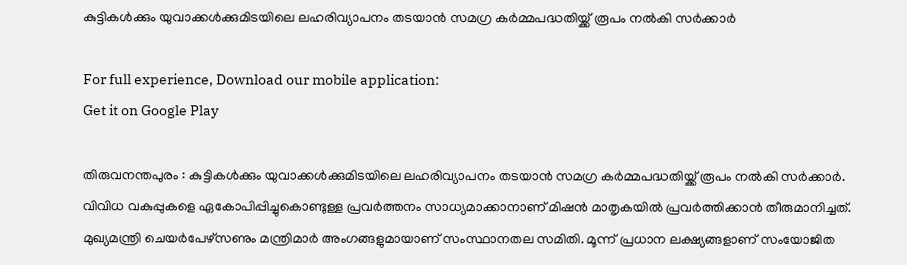കുട്ടികള്‍ക്കും യുവാക്കള്‍ക്കുമിടയിലെ ലഹരിവ്യാപനം തടയാന്‍ സമഗ്ര കര്‍മ്മപദ്ധതിയ്ക്ക് രൂപം നല്‍കി സര്‍ക്കാര്‍

For full experience, Download our mobile application:
Get it on Google Play

തിരുവനന്തപുരം : കുട്ടികള്‍ക്കും യുവാക്കള്‍ക്കുമിടയിലെ ലഹരിവ്യാപനം തടയാന്‍ സമഗ്ര കര്‍മ്മപദ്ധതിയ്ക്ക് രൂപം നല്‍കി സര്‍ക്കാര്‍. വിവിധ വകുപ്പുകളെ ഏകോപിപ്പിച്ചുകൊണ്ടുള്ള പ്രവര്‍ത്തനം സാധ്യമാക്കാനാണ് മിഷന്‍ മാതൃകയില്‍ പ്രവര്‍ത്തിക്കാന്‍ തീരുമാനിച്ചത്. മുഖ്യമന്ത്രി ചെയര്‍പേഴ്‌സണും മന്ത്രിമാര്‍ അംഗങ്ങളുമായാണ് സംസ്ഥാനതല സമിതി. മൂന്ന് പ്രധാന ലക്ഷ്യങ്ങളാണ് സംയോജിത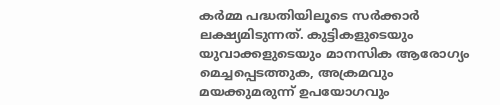കര്‍മ്മ പദ്ധതിയിലൂടെ സര്‍ക്കാര്‍ ലക്ഷ്യമിടുന്നത്. കുട്ടികളുടെയും യുവാക്കളുടെയും മാനസിക ആരോഗ്യം മെച്ചപ്പെടത്തുക, അക്രമവും മയക്കുമരുന്ന് ഉപയോഗവും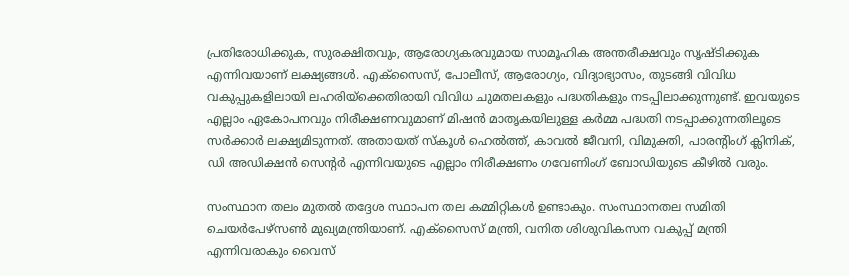പ്രതിരോധിക്കുക, സുരക്ഷിതവും, ആരോഗ്യകരവുമായ സാമൂഹിക അന്തരീക്ഷവും സൃഷ്ടിക്കുക എന്നിവയാണ് ലക്ഷ്യങ്ങള്‍. എക്‌സൈസ്, പോലീസ്, ആരോഗ്യം, വിദ്യാഭ്യാസം, തുടങ്ങി വിവിധ വകുപ്പുകളിലായി ലഹരിയ്‌ക്കെതിരായി വിവിധ ചുമതലകളും പദ്ധതികളും നടപ്പിലാക്കുന്നുണ്ട്. ഇവയുടെ എല്ലാം ഏകോപനവും നിരീക്ഷണവുമാണ് മിഷന്‍ മാതൃകയിലുള്ള കര്‍മ്മ പദ്ധതി നടപ്പാക്കുന്നതിലൂടെ സര്‍ക്കാര്‍ ലക്ഷ്യമിടുന്നത്. അതായത് സ്‌കൂള്‍ ഹെല്‍ത്ത്, കാവല്‍ ജീവനി, വിമുക്തി, പാരന്റിംഗ് ക്ലിനിക്, ഡി അഡിക്ഷന്‍ സെന്റര്‍ എന്നിവയുടെ എല്ലാം നിരീക്ഷണം ഗവേണിംഗ് ബോഡിയുടെ കീഴില്‍ വരും.

സംസ്ഥാന തലം മുതല്‍ തദ്ദേശ സ്ഥാപന തല കമ്മിറ്റികള്‍ ഉണ്ടാകും. സംസ്ഥാനതല സമിതി ചെയര്‍പേഴ്‌സണ്‍ മുഖ്യമന്ത്രിയാണ്. എക്‌സൈസ് മന്ത്രി, വനിത ശിശുവികസന വകുപ്പ് മന്ത്രി എന്നിവരാകും വൈസ്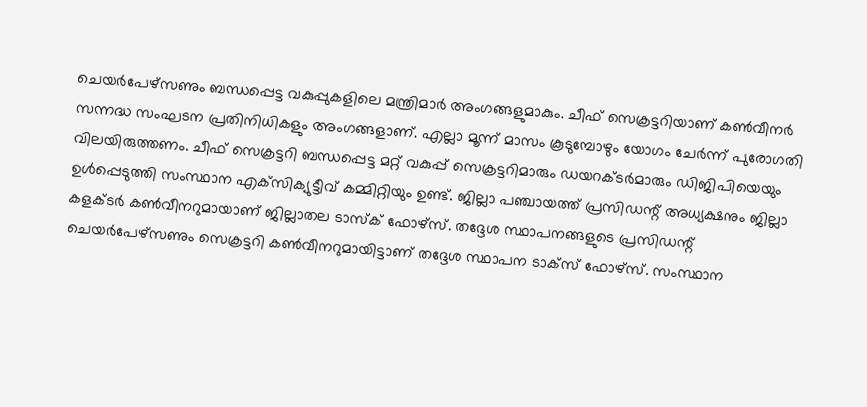ചെയര്‍പേഴ്‌സണും ബന്ധപ്പെട്ട വകുപ്പുകളിലെ മന്ത്രിമാര്‍ അംഗങ്ങളുമാകും. ചീഫ് സെക്രട്ടറിയാണ് കണ്‍വീനര്‍ സന്നദ്ധ സംഘടന പ്രതിനിധികളും അംഗങ്ങളാണ്. എല്ലാ മൂന്ന് മാസം കൂടുമ്പോഴും യോഗം ചേര്‍ന്ന് പുരോഗതി വിലയിരുത്തണം. ചീഫ് സെക്രട്ടറി ബന്ധപ്പെട്ട മറ്റ് വകുപ്പ് സെക്രട്ടറിമാരും ഡയറക്ടര്‍മാരും ഡിജിപിയെയും ഉള്‍പ്പെടുത്തി സംസ്ഥാന എക്‌സിക്യുട്ടീവ് കമ്മിറ്റിയും ഉണ്ട്. ജില്ലാ പഞ്ചായത്ത് പ്രസിഡന്റ് അധ്യക്ഷനും ജില്ലാ കളക്ടര്‍ കണ്‍വീനറുമായാണ് ജില്ലാതല ടാസ്‌ക് ഫോഴ്‌സ്. തദ്ദേശ സ്ഥാപനങ്ങളുടെ പ്രസിഡന്റ് ചെയര്‍പേഴ്‌സണും സെക്രട്ടറി കണ്‍വീനറുമായിട്ടാണ് തദ്ദേശ സ്ഥാപന ടാക്‌സ് ഫോഴ്‌സ്. സംസ്ഥാന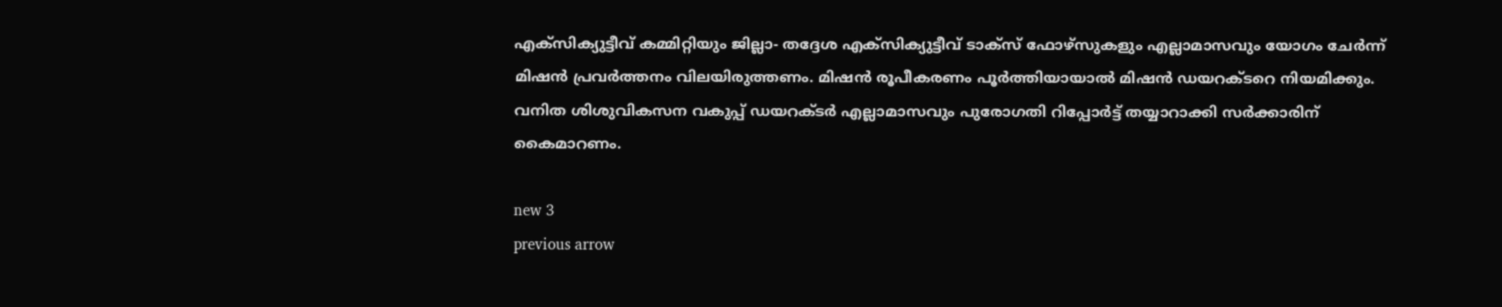എക്‌സിക്യുട്ടീവ് കമ്മിറ്റിയും ജില്ലാ- തദ്ദേശ എക്‌സിക്യുട്ടീവ് ടാക്‌സ് ഫോഴ്‌സുകളും എല്ലാമാസവും യോഗം ചേര്‍ന്ന് മിഷന്‍ പ്രവര്‍ത്തനം വിലയിരുത്തണം. മിഷന്‍ രൂപീകരണം പൂര്‍ത്തിയായാല്‍ മിഷന്‍ ഡയറക്ടറെ നിയമിക്കും. വനിത ശിശുവികസന വകുപ്പ് ഡയറക്ടര്‍ എല്ലാമാസവും പുരോഗതി റിപ്പോര്‍ട്ട് തയ്യാറാക്കി സര്‍ക്കാരിന് കൈമാറണം.

new 3
previous arrow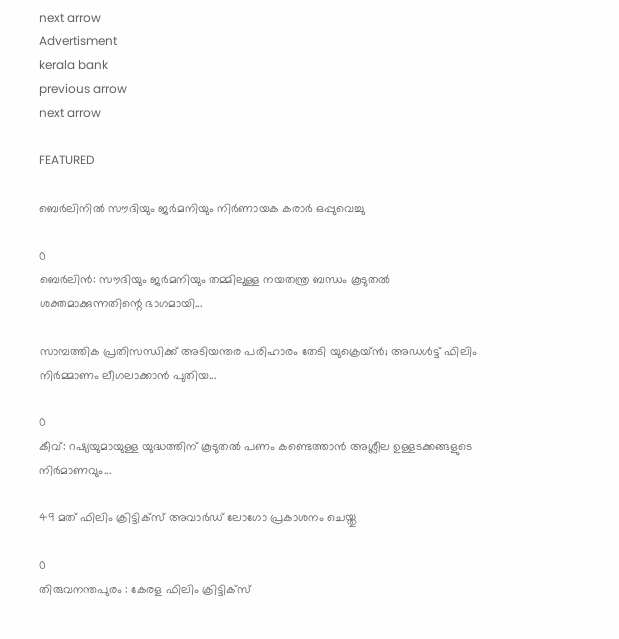next arrow
Advertisment
kerala bank
previous arrow
next arrow

FEATURED

ബെർലിനിൽ സൗദിയും ജർമനിയും നിർണായക കരാർ ഒപ്പുവെച്ചു

0
ബെർലിൻ: സൗദിയും ജർമനിയും തമ്മിലുള്ള നയതന്ത്ര ബന്ധം കൂടുതൽ ശക്തമാക്കുന്നതിന്റെ ഭാഗമായി...

സാമ്പത്തിക പ്രതിസന്ധിക്ക് അടിയന്തര പരിഹാരം തേടി യുക്രെയ്ൻ; അഡൾട്ട് ഫിലിം നിർമ്മാണം ലീഗലാക്കാൻ പുതിയ...

0
കീവ്: റഷ്യയുമായുള്ള യുദ്ധത്തിന് കൂടുതൽ പണം കണ്ടെത്താൻ അശ്ലീല ഉള്ളടക്കങ്ങളുടെ നിർമാണവും...

49 മത് ഫിലിം ക്രിട്ടിക്സ് അവാർഡ് ലോഗോ പ്രകാശനം ചെയ്തു

0
തിരുവനന്തപുരം : കേരള ഫിലിം ക്രിട്ടിക്സ്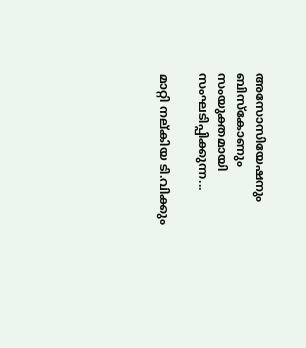അസോസിയേഷനും ബിസ്കോണും സംയുക്തമായി സംഘടിപ്പിക്കുന്ന...

മാറ്റി നല്കിയ ടി.വിക്കും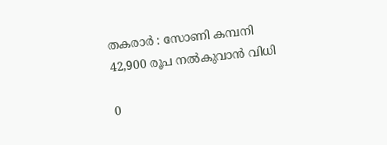തകരാർ : സോണി കമ്പനി 42,900 രൂപ നല്‍കുവാന്‍ വിധി

0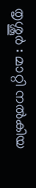തൃശ്ശൂര്‍ : മാറ്റി നൽകിയ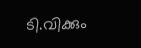ടി.വിക്കും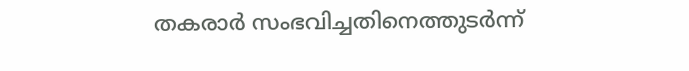തകരാർ സംഭവിച്ചതിനെത്തുടർന്ന്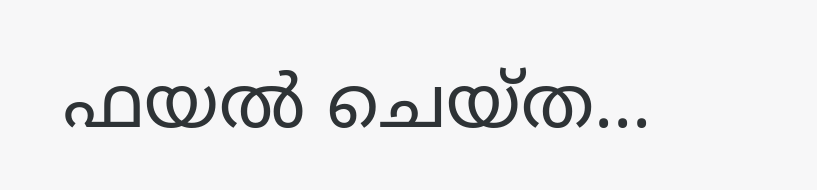ഫയൽ ചെയ്ത...